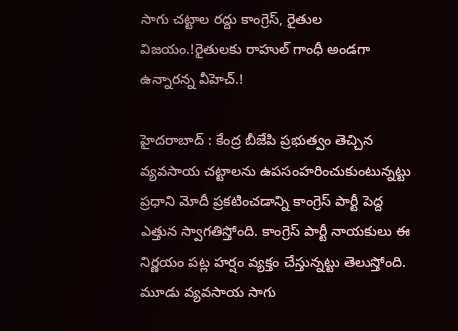సాగు చట్టాల రద్దు కాంగ్రెస్, రైతుల విజయం.!రైతులకు రాహుల్ గాంధీ అండగా ఉన్నారన్న వీహెచ్.!

హైదరాబాద్ : కేంద్ర బీజేపి ప్రభుత్వం తెచ్చిన వ్యవసాయ చట్టాలను ఉపసంహరించుకుంటున్నట్టు ప్రధాని మోదీ ప్రకటించడాన్ని కాంగ్రెస్ పార్టీ పెద్ద ఎత్తున స్వాగతిస్తోంది. కాంగ్రెస్ పార్టీ నాయకులు ఈ నిర్ణయం పట్ల హర్షం వ్యక్తం చేస్తున్నట్టు తెలుస్తోంది. మూడు వ్యవసాయ సాగు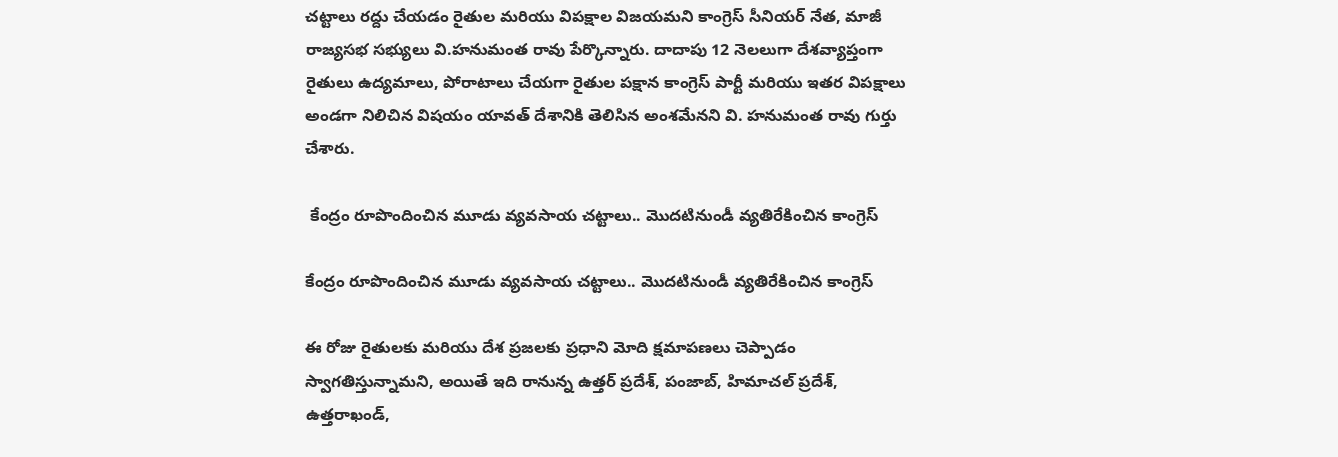చట్టాలు రద్దు చేయడం రైతుల మరియు విపక్షాల విజయమని కాంగ్రెస్ సీనియర్ నేత, మాజీ రాజ్యసభ సభ్యులు వి.హనుమంత రావు పేర్కొన్నారు. దాదాపు 12 నెలలుగా దేశవ్యాప్తంగా రైతులు ఉద్యమాలు, పోరాటాలు చేయగా రైతుల పక్షాన కాంగ్రెస్ పార్టీ మరియు ఇతర విపక్షాలు అండగా నిలిచిన విషయం యావత్ దేశానికి తెలిసిన అంశమేనని వి. హనుమంత రావు గుర్తు చేశారు.

 కేంద్రం రూపొందించిన మూడు వ్యవసాయ చట్టాలు.. మొదటినుండీ వ్యతిరేకించిన కాంగ్రెస్

కేంద్రం రూపొందించిన మూడు వ్యవసాయ చట్టాలు.. మొదటినుండీ వ్యతిరేకించిన కాంగ్రెస్

ఈ రోజు రైతులకు మరియు దేశ ప్రజలకు ప్రధాని మోది క్షమాపణలు చెప్పాడం స్వాగతిస్తున్నామని, అయితే ఇది రానున్న ఉత్తర్ ప్రదేశ్, పంజాబ్, హిమాచల్ ప్రదేశ్, ఉత్తరాఖండ్,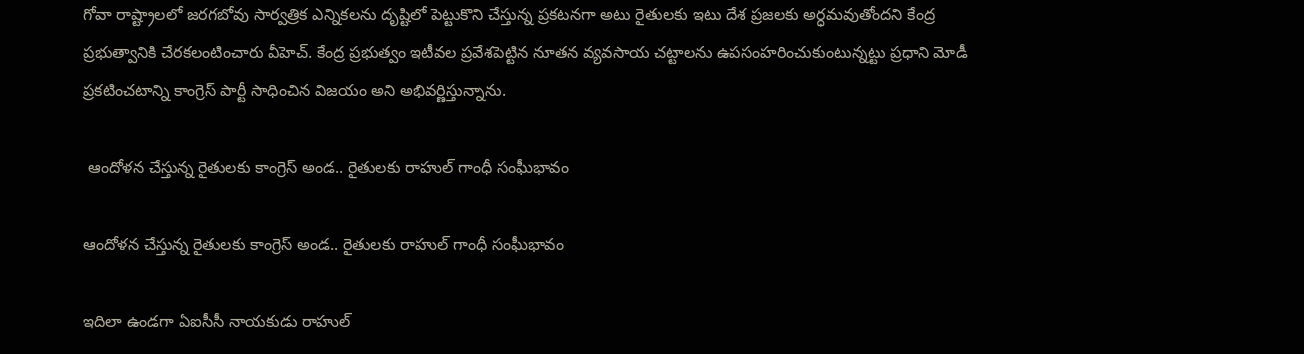గోవా రాష్ట్రాలలో జరగబోవు సార్వత్రిక ఎన్నికలను దృష్టిలో పెట్టుకొని చేస్తున్న ప్రకటనగా అటు రైతులకు ఇటు దేశ ప్రజలకు అర్ధమవుతోందని కేంద్ర ప్రభుత్వానికి చేరకలంటించారు వీహెచ్. కేంద్ర ప్రభుత్వం ఇటీవల ప్రవేశపెట్టిన నూతన వ్యవసాయ చట్టాలను ఉపసంహరించుకుంటున్నట్టు ప్రధాని మోడీ ప్రకటించటాన్ని కాంగ్రెస్ పార్టీ సాధించిన విజయం అని అభివర్ణిస్తున్నాను.

 ఆందోళన చేస్తున్న రైతులకు కాంగ్రెస్ అండ.. రైతులకు రాహుల్ గాంధీ సంఘీభావం

ఆందోళన చేస్తున్న రైతులకు కాంగ్రెస్ అండ.. రైతులకు రాహుల్ గాంధీ సంఘీభావం

ఇదిలా ఉండగా ఏఐసీసీ నాయకుడు రాహుల్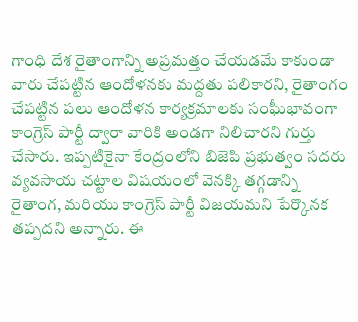గాంధి దేశ రైతాంగాన్ని అప్రమత్తం చేయడమే కాకుండా వారు చేపట్టిన ఆందోళనకు మద్దతు పలికారని, రైతాంగం చేపట్టిన పలు ఆందోళన కార్యక్రమాలకు సంఘీభావంగా కాంగ్రెస్ పార్టీ ద్వారా వారికి అండగా నిలిచారని గుర్తు చేసారు. ఇప్పటికైనా కేంద్రంలోని బిజెపి ప్రభుత్వం సదరు వ్యవసాయ చట్టాల విషయంలో వెనక్కి తగ్గడాన్ని రైతాంగ, మరియు కాంగ్రెస్ పార్టీ విజయమని పేర్కొనక తప్పదని అన్నారు. ఈ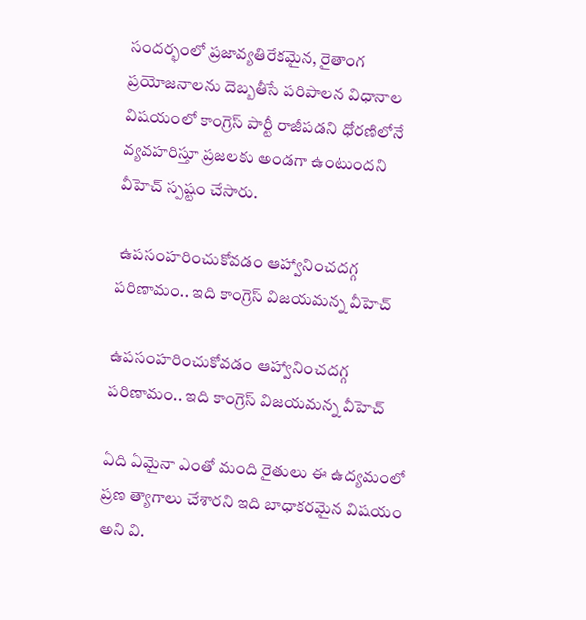సందర్భంలో ప్రజావ్యతిరేకమైన, రైతాంగ ప్రయోజనాలను దెబ్బతీసే పరిపాలన విధానాల విషయంలో కాంగ్రెస్ పార్టీ రాజీపడని ధోరణిలోనే వ్యవహరిస్తూ ప్రజలకు అండగా ఉంటుందని వీహెచ్ స్పష్టం చేసారు.

 ఉపసంహరించుకోవడం ఆహ్వానించదగ్గ పరిణామం.. ఇది కాంగ్రెస్ విజయమన్న వీహెచ్

ఉపసంహరించుకోవడం ఆహ్వానించదగ్గ పరిణామం.. ఇది కాంగ్రెస్ విజయమన్న వీహెచ్

ఏది ఏమైనా ఎంతో మంది రైతులు ఈ ఉద్యమంలో ప్రణ త్యాగాలు చేశారని ఇది బాధాకరమైన విషయం అని వి.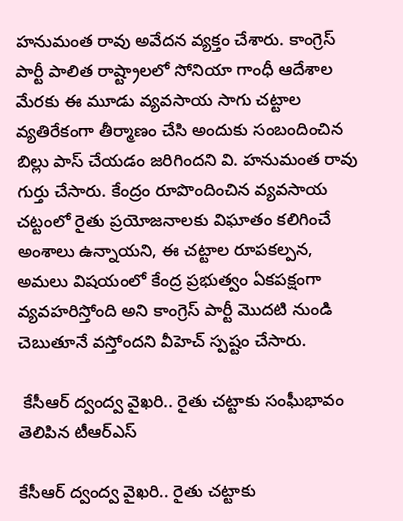హనుమంత రావు అవేదన వ్యక్తం చేశారు. కాంగ్రెస్ పార్టీ పాలిత రాష్ట్రాలలో సోనియా గాంధీ ఆదేశాల మేరకు ఈ మూడు వ్యవసాయ సాగు చట్టాల వ్యతిరేకంగా తీర్మాణం చేసి అందుకు సంబందించిన బిల్లు పాస్ చేయడం జరిగిందని వి. హనుమంత రావు గుర్తు చేసారు. కేంద్రం రూపొందించిన వ్యవసాయ చట్టంలో రైతు ప్రయోజనాలకు విఘాతం కలిగించే అంశాలు ఉన్నాయని, ఈ చట్టాల రూపకల్పన, అమలు విషయంలో కేంద్ర ప్రభుత్వం ఏకపక్షంగా వ్యవహరిస్తోంది అని కాంగ్రెస్ పార్టీ మొదటి నుండి చెబుతూనే వస్తోందని వీహెచ్ స్పష్టం చేసారు.

 కేసీఆర్ ద్వంద్వ వైఖరి.. రైతు చట్టాకు సంఘీభావం తెలిపిన టీఆర్ఎస్

కేసీఆర్ ద్వంద్వ వైఖరి.. రైతు చట్టాకు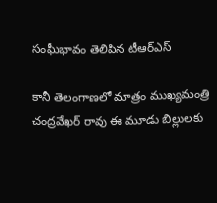సంఘీభావం తెలిపిన టీఆర్ఎస్

కానీ తెలంగాణలో మాత్రం ముఖ్యమంత్రి చంద్రవేఖర్ రావు ఈ మూడు బిల్లులకు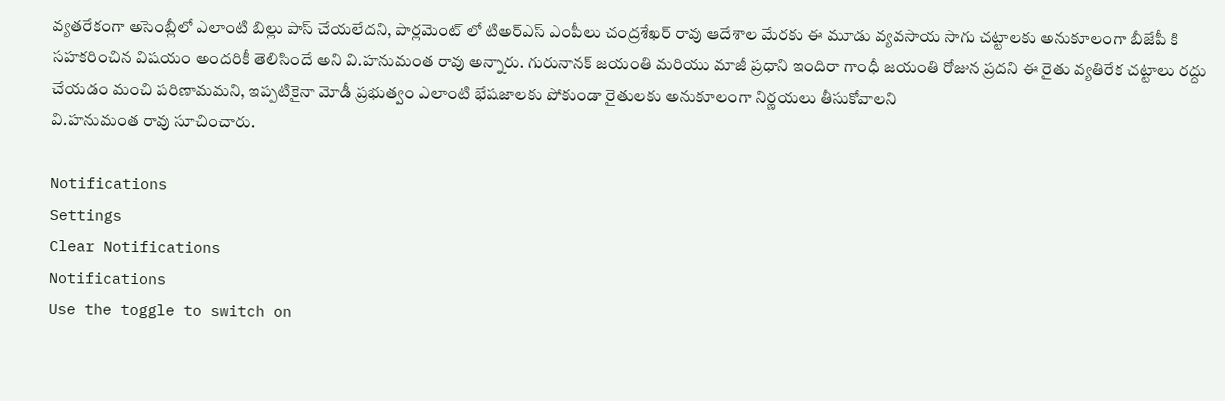వ్యతరేకంగా అసెంబ్లీలో ఎలాంటి బిల్లు పాస్ చేయలేదని, పార్లమెంట్ లో టిఅర్ఎస్ ఎంపీలు చంద్రశేఖర్ రావు ఆదేశాల మేరకు ఈ మూడు వ్యవసాయ సాగు చట్టాలకు అనుకూలంగా బీజేపీ కి సహకరించిన విషయం అందరికీ తెలిసిందే అని వి.హనుమంత రావు అన్నారు. గురునానక్ జయంతి మరియు మాజీ ప్రధాని ఇందిరా గాంధీ జయంతి రోజున ప్రదని ఈ రైతు వ్యతిరేక చట్టాలు రద్దు చేయడం మంచి పరిణామమని, ఇప్పటికైనా మోడీ ప్రభుత్వం ఎలాంటి భేషజాలకు పోకుండా రైతులకు అనుకూలంగా నిర్ణయలు తీసుకోవాలని
వి.హనుమంత రావు సూచించారు.

Notifications
Settings
Clear Notifications
Notifications
Use the toggle to switch on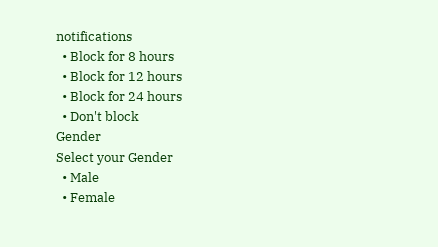notifications
  • Block for 8 hours
  • Block for 12 hours
  • Block for 24 hours
  • Don't block
Gender
Select your Gender
  • Male
  • Female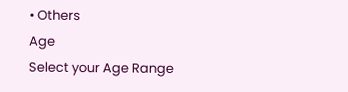• Others
Age
Select your Age Range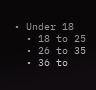• Under 18
  • 18 to 25
  • 26 to 35
  • 36 to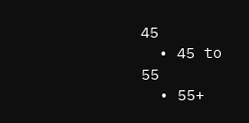45
  • 45 to 55
  • 55+